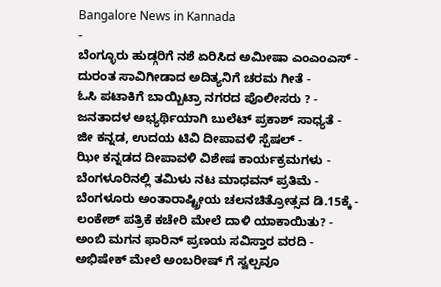Bangalore News in Kannada
-
ಬೆಂಗ್ಳೂರು ಹುಡ್ಗರಿಗೆ ನಶೆ ಏರಿಸಿದ ಅಮೀಷಾ ಎಂಎಂಎಸ್ -
ದುರಂತ ಸಾವಿಗೀಡಾದ ಅದಿತ್ಯನಿಗೆ ಚರಮ ಗೀತೆ -
ಓಸಿ ಪಟಾಕಿಗೆ ಬಾಯ್ಬಿಟ್ರಾ ನಗರದ ಪೊಲೀಸರು ? -
ಜನತಾದಳ ಅಭ್ಯರ್ಥಿಯಾಗಿ ಬುಲೆಟ್ ಪ್ರಕಾಶ್ ಸಾಧ್ಯತೆ -
ಜೀ ಕನ್ನಡ, ಉದಯ ಟಿವಿ ದೀಪಾವಳಿ ಸ್ಪೆಷಲ್ -
ಝೀ ಕನ್ನಡದ ದೀಪಾವಳಿ ವಿಶೇಷ ಕಾರ್ಯಕ್ರಮಗಳು -
ಬೆಂಗಳೂರಿನಲ್ಲಿ ತಮಿಳು ನಟ ಮಾಧವನ್ ಪ್ರತಿಮೆ -
ಬೆಂಗಳೂರು ಅಂತಾರಾಷ್ಟ್ರೀಯ ಚಲನಚಿತ್ರೋತ್ಸವ ಡಿ.15ಕ್ಕೆ -
ಲಂಕೇಶ್ ಪತ್ರಿಕೆ ಕಚೇರಿ ಮೇಲೆ ದಾಳಿ ಯಾಕಾಯಿತು? -
ಅಂಬಿ ಮಗನ ಫಾರಿನ್ ಪ್ರಣಯ ಸವಿಸ್ತಾರ ವರದಿ -
ಅಭಿಷೇಕ್ ಮೇಲೆ ಅಂಬರೀಷ್ ಗೆ ಸ್ವಲ್ಪವೂ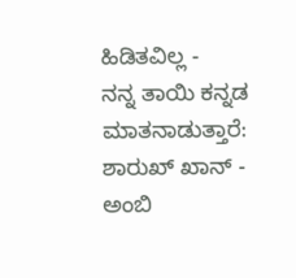ಹಿಡಿತವಿಲ್ಲ -
ನನ್ನ ತಾಯಿ ಕನ್ನಡ ಮಾತನಾಡುತ್ತಾರೆ: ಶಾರುಖ್ ಖಾನ್ -
ಅಂಬಿ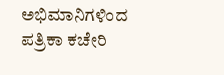ಅಭಿಮಾನಿಗಳಿಂದ ಪತ್ರಿಕಾ ಕಚೇರಿ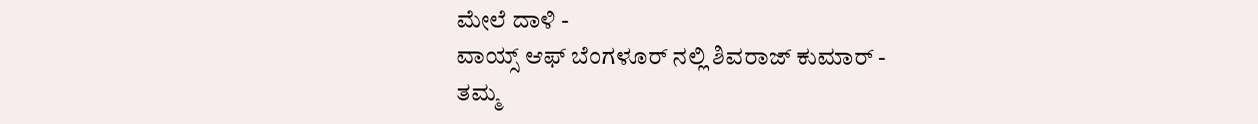ಮೇಲೆ ದಾಳಿ -
ವಾಯ್ಸ್ ಆಫ್ ಬೆಂಗಳೂರ್ ನಲ್ಲಿ ಶಿವರಾಜ್ ಕುಮಾರ್ -
ತಮ್ಮ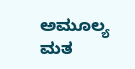ಅಮೂಲ್ಯ ಮತ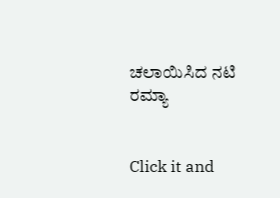ಚಲಾಯಿಸಿದ ನಟಿ ರಮ್ಯಾ


Click it and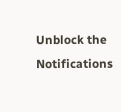Unblock the Notifications